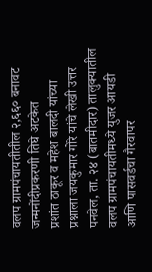वलप ग्रामपंचायतीतील २,६६० बनावट जन्मनोंदीप्रकरणी तिघे अटकेत
प्रशांत ठाकूर व महेश बालदी यांच्या प्रश्नाला जयकुमार गोरे यांचे लेखी उत्तर
पनवेल, ता. २४ (बातमीदार) तालुक्यातील वलप ग्रामपंचायतीमध्ये युजर आयडी आणि पासवर्डचा गैरवापर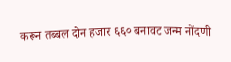करून तब्बल दोन हजार ६६० बनावट जन्म नोंदणी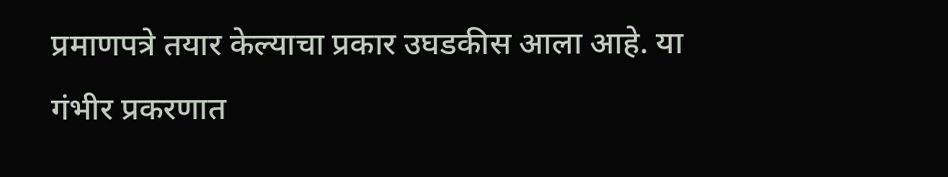प्रमाणपत्रे तयार केल्याचा प्रकार उघडकीस आला आहे. या गंभीर प्रकरणात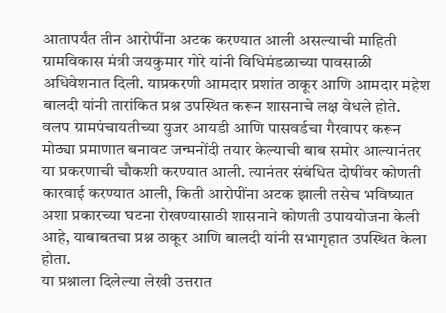आतापर्यंत तीन आरोपींना अटक करण्यात आली असल्याची माहिती ग्रामविकास मंत्री जयकुमार गोरे यांनी विधिमंडळाच्या पावसाळी अधिवेशनात दिली. याप्रकरणी आमदार प्रशांत ठाकूर आणि आमदार महेश बालदी यांनी तारांकित प्रश्न उपस्थित करून शासनाचे लक्ष वेधले होते.
वलप ग्रामपंचायतीच्या युजर आयडी आणि पासवर्डचा गैरवापर करून मोठ्या प्रमाणात बनावट जन्मनोंदी तयार केल्याची बाब समोर आल्यानंतर या प्रकरणाची चौकशी करण्यात आली. त्यानंतर संबंधित दोषींवर कोणती कारवाई करण्यात आली, किती आरोपींना अटक झाली तसेच भविष्यात अशा प्रकारच्या घटना रोखण्यासाठी शासनाने कोणती उपाययोजना केली आहे, याबाबतचा प्रश्न ठाकूर आणि बालदी यांनी सभागृहात उपस्थित केला होता.
या प्रश्नाला दिलेल्या लेखी उत्तरात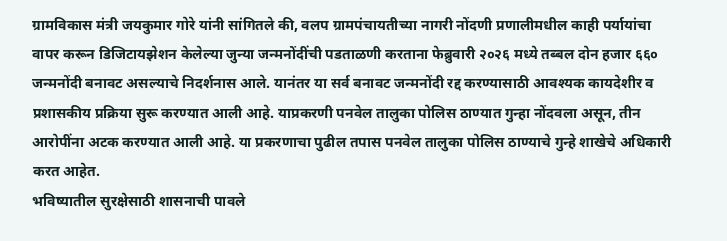ग्रामविकास मंत्री जयकुमार गोरे यांनी सांगितले की, वलप ग्रामपंचायतीच्या नागरी नोंदणी प्रणालीमधील काही पर्यायांचा वापर करून डिजिटायझेशन केलेल्या जुन्या जन्मनोंदींची पडताळणी करताना फेब्रुवारी २०२६ मध्ये तब्बल दोन हजार ६६० जन्मनोंदी बनावट असल्याचे निदर्शनास आले. यानंतर या सर्व बनावट जन्मनोंदी रद्द करण्यासाठी आवश्यक कायदेशीर व प्रशासकीय प्रक्रिया सुरू करण्यात आली आहे. याप्रकरणी पनवेल तालुका पोलिस ठाण्यात गुन्हा नोंदवला असून, तीन आरोपींना अटक करण्यात आली आहे. या प्रकरणाचा पुढील तपास पनवेल तालुका पोलिस ठाण्याचे गुन्हे शाखेचे अधिकारी करत आहेत.
भविष्यातील सुरक्षेसाठी शासनाची पावले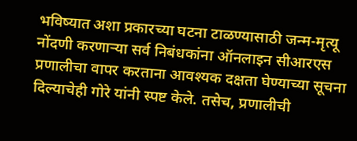भविष्यात अशा प्रकारच्या घटना टाळण्यासाठी जन्म-मृत्यू नोंदणी करणाऱ्या सर्व निबंधकांना ऑनलाइन सीआरएस प्रणालीचा वापर करताना आवश्यक दक्षता घेण्याच्या सूचना दिल्याचेही गोरे यांनी स्पष्ट केले. तसेच, प्रणालीची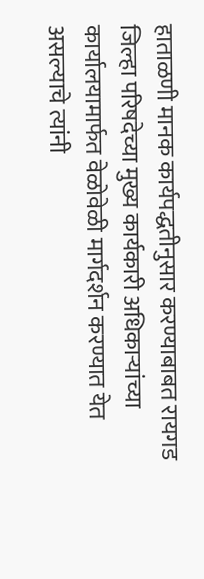हाताळणी मानक कार्यपद्धतीनुसार करण्याबाबत रायगड जिल्हा परिषदेच्या मुख्य कार्यकारी अधिकाऱ्यांच्या कार्यालयामार्फत वेळोवेळी मार्गदर्शन करण्यात येत असल्याचे त्यांनी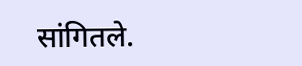सांगितले.